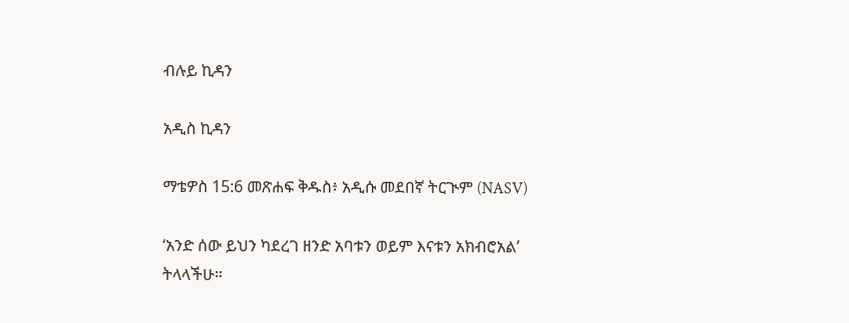ብሉይ ኪዳን

አዲስ ኪዳን

ማቴዎስ 15:6 መጽሐፍ ቅዱስ፥ አዲሱ መደበኛ ትርጒም (NASV)

‘አንድ ሰው ይህን ካደረገ ዘንድ አባቱን ወይም እናቱን አክብሮአል’ ትላላችሁ።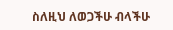ስለዚህ ለወጋችሁ ብላችሁ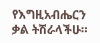የእግዚአብሔርን ቃል ትሽራላችሁ።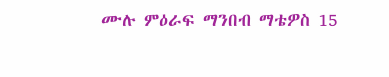ሙሉ ምዕራፍ ማንበብ ማቴዎስ 15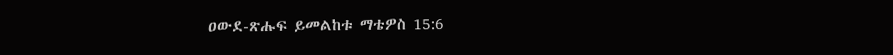ዐውደ-ጽሑፍ ይመልከቱ ማቴዎስ 15:6